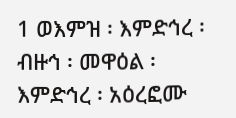1 ወእምዝ ፡ እምድኅረ ፡ ብዙኅ ፡ መዋዕል ፡ እምድኅረ ፡ አዕረፎሙ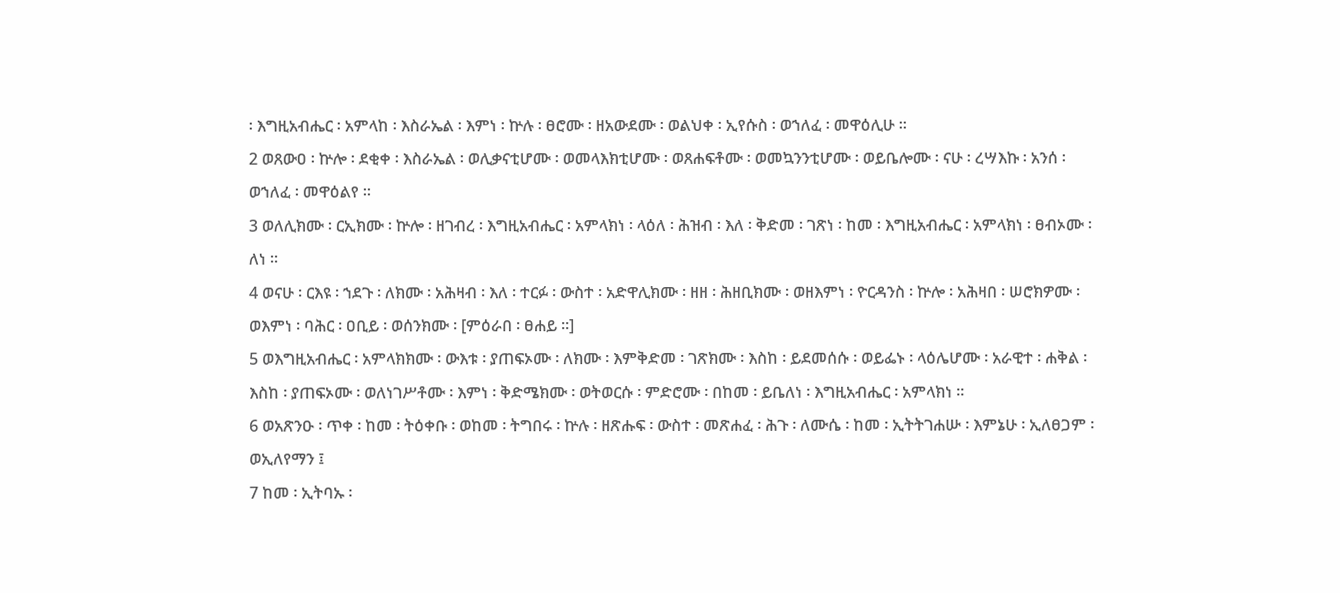፡ እግዚአብሔር ፡ አምላከ ፡ እስራኤል ፡ እምነ ፡ ኵሉ ፡ ፀሮሙ ፡ ዘአውደሙ ፡ ወልህቀ ፡ ኢየሱስ ፡ ወኀለፈ ፡ መዋዕሊሁ ።
2 ወጸውዐ ፡ ኵሎ ፡ ደቂቀ ፡ እስራኤል ፡ ወሊቃናቲሆሙ ፡ ወመላእክቲሆሙ ፡ ወጸሐፍቶሙ ፡ ወመኳንንቲሆሙ ፡ ወይቤሎሙ ፡ ናሁ ፡ ረሣእኩ ፡ አንሰ ፡ ወኀለፈ ፡ መዋዕልየ ።
3 ወለሊክሙ ፡ ርኢክሙ ፡ ኵሎ ፡ ዘገብረ ፡ እግዚአብሔር ፡ አምላክነ ፡ ላዕለ ፡ ሕዝብ ፡ እለ ፡ ቅድመ ፡ ገጽነ ፡ ከመ ፡ እግዚአብሔር ፡ አምላክነ ፡ ፀብኦሙ ፡ ለነ ።
4 ወናሁ ፡ ርእዩ ፡ ኀደጉ ፡ ለክሙ ፡ አሕዛብ ፡ እለ ፡ ተርፉ ፡ ውስተ ፡ አድዋሊክሙ ፡ ዘዘ ፡ ሕዘቢክሙ ፡ ወዘእምነ ፡ ዮርዳንስ ፡ ኵሎ ፡ አሕዛበ ፡ ሠሮክዎሙ ፡ ወእምነ ፡ ባሕር ፡ ዐቢይ ፡ ወሰንክሙ ፡ [ምዕራበ ፡ ፀሐይ ።]
5 ወእግዚአብሔር ፡ አምላክክሙ ፡ ውእቱ ፡ ያጠፍኦሙ ፡ ለክሙ ፡ እምቅድመ ፡ ገጽክሙ ፡ እስከ ፡ ይደመሰሱ ፡ ወይፌኑ ፡ ላዕሌሆሙ ፡ አራዊተ ፡ ሐቅል ፡ እስከ ፡ ያጠፍኦሙ ፡ ወለነገሥቶሙ ፡ እምነ ፡ ቅድሜክሙ ፡ ወትወርሱ ፡ ምድሮሙ ፡ በከመ ፡ ይቤለነ ፡ እግዚአብሔር ፡ አምላክነ ።
6 ወአጽንዑ ፡ ጥቀ ፡ ከመ ፡ ትዕቀቡ ፡ ወከመ ፡ ትግበሩ ፡ ኵሉ ፡ ዘጽሑፍ ፡ ውስተ ፡ መጽሐፈ ፡ ሕጉ ፡ ለሙሴ ፡ ከመ ፡ ኢትትገሐሡ ፡ እምኔሁ ፡ ኢለፀጋም ፡ ወኢለየማን ፤
7 ከመ ፡ ኢትባኡ ፡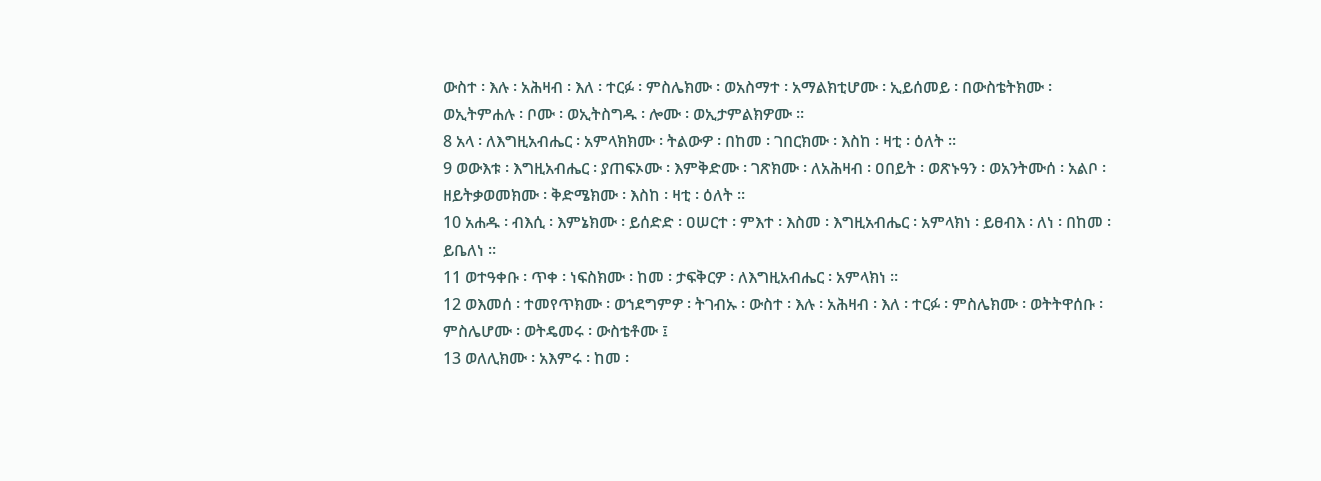ውስተ ፡ እሉ ፡ አሕዛብ ፡ እለ ፡ ተርፉ ፡ ምስሌክሙ ፡ ወአስማተ ፡ አማልክቲሆሙ ፡ ኢይሰመይ ፡ በውስቴትክሙ ፡ ወኢትምሐሉ ፡ ቦሙ ፡ ወኢትስግዱ ፡ ሎሙ ፡ ወኢታምልክዎሙ ።
8 አላ ፡ ለእግዚአብሔር ፡ አምላክክሙ ፡ ትልውዎ ፡ በከመ ፡ ገበርክሙ ፡ እስከ ፡ ዛቲ ፡ ዕለት ።
9 ወውእቱ ፡ እግዚአብሔር ፡ ያጠፍኦሙ ፡ እምቅድሙ ፡ ገጽክሙ ፡ ለአሕዛብ ፡ ዐበይት ፡ ወጽኑዓን ፡ ወአንትሙሰ ፡ አልቦ ፡ ዘይትቃወመክሙ ፡ ቅድሜክሙ ፡ እስከ ፡ ዛቲ ፡ ዕለት ።
10 አሐዱ ፡ ብእሲ ፡ እምኔክሙ ፡ ይሰድድ ፡ ዐሠርተ ፡ ምእተ ፡ እስመ ፡ እግዚአብሔር ፡ አምላክነ ፡ ይፀብእ ፡ ለነ ፡ በከመ ፡ ይቤለነ ።
11 ወተዓቀቡ ፡ ጥቀ ፡ ነፍስክሙ ፡ ከመ ፡ ታፍቅርዎ ፡ ለእግዚአብሔር ፡ አምላክነ ።
12 ወእመሰ ፡ ተመየጥክሙ ፡ ወኀደግምዎ ፡ ትገብኡ ፡ ውስተ ፡ እሉ ፡ አሕዛብ ፡ እለ ፡ ተርፉ ፡ ምስሌክሙ ፡ ወትትዋሰቡ ፡ ምስሌሆሙ ፡ ወትዴመሩ ፡ ውስቴቶሙ ፤
13 ወለሊክሙ ፡ አእምሩ ፡ ከመ ፡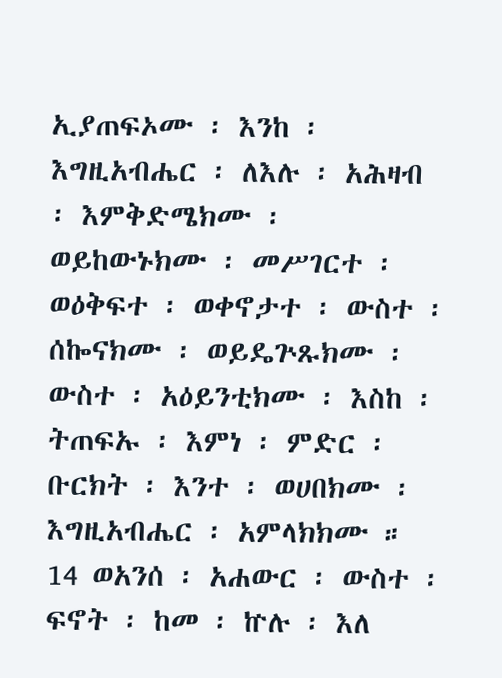ኢያጠፍኦሙ ፡ እንከ ፡ እግዚአብሔር ፡ ለእሉ ፡ አሕዛብ ፡ እምቅድሜክሙ ፡ ወይከውኑክሙ ፡ መሥገርተ ፡ ወዕቅፍተ ፡ ወቀኖታተ ፡ ውስተ ፡ ሰኰናክሙ ፡ ወይዴጕጹክሙ ፡ ውስተ ፡ አዕይንቲክሙ ፡ እስከ ፡ ትጠፍኡ ፡ እምነ ፡ ምድር ፡ ቡርክት ፡ እንተ ፡ ወሀበክሙ ፡ እግዚአብሔር ፡ አምላክክሙ ።
14 ወአንሰ ፡ አሐውር ፡ ውስተ ፡ ፍኖት ፡ ከመ ፡ ኵሉ ፡ እለ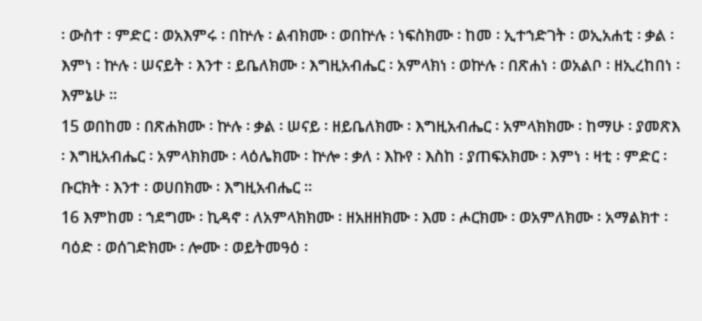፡ ውስተ ፡ ምድር ፡ ወአእምሩ ፡ በኵሉ ፡ ልብክሙ ፡ ወበኵሉ ፡ ነፍስክሙ ፡ ከመ ፡ ኢተኀድገት ፡ ወኢአሐቲ ፡ ቃል ፡ እምነ ፡ ኵሉ ፡ ሠናይት ፡ እንተ ፡ ይቤለክሙ ፡ እግዚአብሔር ፡ አምላክነ ፡ ወኵሉ ፡ በጽሐነ ፡ ወአልቦ ፡ ዘኢረከበነ ፡ እምኔሁ ።
15 ወበከመ ፡ በጽሐክሙ ፡ ኵሉ ፡ ቃል ፡ ሠናይ ፡ ዘይቤለክሙ ፡ እግዚአብሔር ፡ አምላክክሙ ፡ ከማሁ ፡ ያመጽእ ፡ እግዚአብሔር ፡ አምላክክሙ ፡ ላዕሌክሙ ፡ ኵሎ ፡ ቃለ ፡ እኩየ ፡ እስከ ፡ ያጠፍአክሙ ፡ እምነ ፡ ዛቲ ፡ ምድር ፡ ቡርክት ፡ እንተ ፡ ወሀበክሙ ፡ እግዚአብሔር ።
16 እምከመ ፡ ኀደግሙ ፡ ኪዳኖ ፡ ለአምላክክሙ ፡ ዘአዘዘክሙ ፡ እመ ፡ ሖርክሙ ፡ ወአምለክሙ ፡ አማልክተ ፡ ባዕድ ፡ ወሰገድክሙ ፡ ሎሙ ፡ ወይትመዓዕ ፡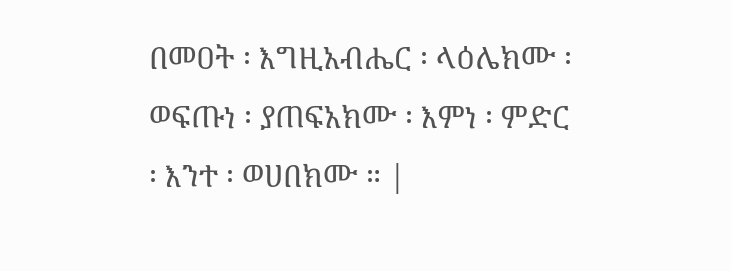በመዐት ፡ እግዚአብሔር ፡ ላዕሌክሙ ፡ ወፍጡነ ፡ ያጠፍአክሙ ፡ እምነ ፡ ምድር ፡ እንተ ፡ ወሀበክሙ ። |